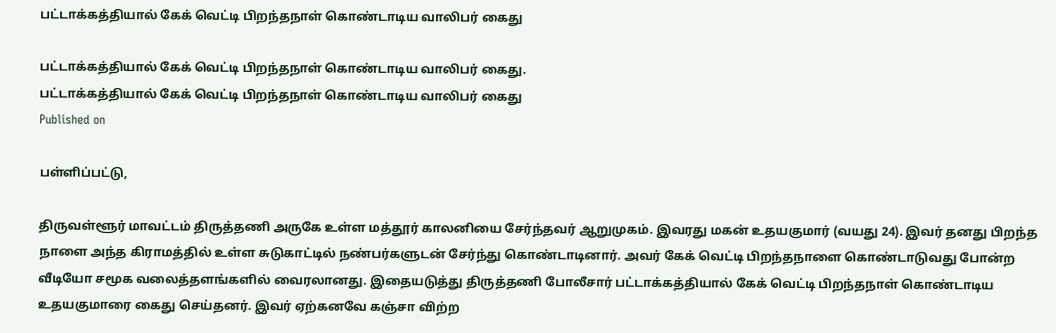பட்டாக்கத்தியால் கேக் வெட்டி பிறந்தநாள் கொண்டாடிய வாலிபர் கைது

பட்டாக்கத்தியால் கேக் வெட்டி பிறந்தநாள் கொண்டாடிய வாலிபர் கைது.
பட்டாக்கத்தியால் கேக் வெட்டி பிறந்தநாள் கொண்டாடிய வாலிபர் கைது
Published on

பள்ளிப்பட்டு,

திருவள்ளூர் மாவட்டம் திருத்தணி அருகே உள்ள மத்தூர் காலனியை சேர்ந்தவர் ஆறுமுகம். இவரது மகன் உதயகுமார் (வயது 24). இவர் தனது பிறந்த நாளை அந்த கிராமத்தில் உள்ள சுடுகாட்டில் நண்பர்களுடன் சேர்ந்து கொண்டாடினார். அவர் கேக் வெட்டி பிறந்தநாளை கொண்டாடுவது போன்ற வீடியோ சமூக வலைத்தளங்களில் வைரலானது. இதையடுத்து திருத்தணி போலீசார் பட்டாக்கத்தியால் கேக் வெட்டி பிறந்தநாள் கொண்டாடிய உதயகுமாரை கைது செய்தனர். இவர் ஏற்கனவே கஞ்சா விற்ற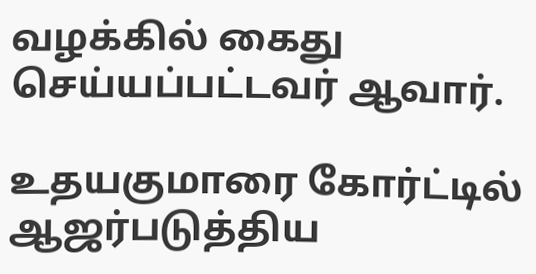வழக்கில் கைது செய்யப்பட்டவர் ஆவார்.

உதயகுமாரை கோர்ட்டில் ஆஜர்படுத்திய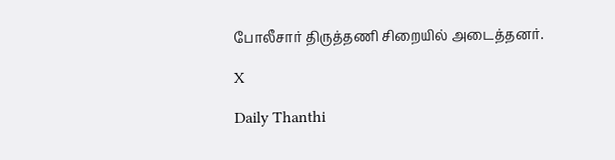போலீசார் திருத்தணி சிறையில் அடைத்தனர்.

X

Daily Thanthi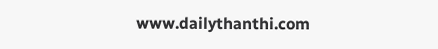www.dailythanthi.com